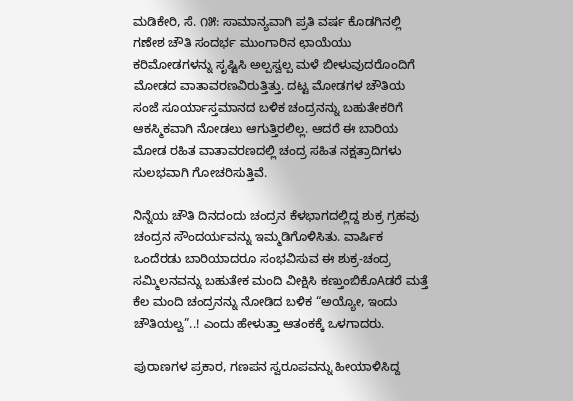ಮಡಿಕೇರಿ, ಸೆ. ೧೫: ಸಾಮಾನ್ಯವಾಗಿ ಪ್ರತಿ ವರ್ಷ ಕೊಡಗಿನಲ್ಲಿ ಗಣೇಶ ಚೌತಿ ಸಂದರ್ಭ ಮುಂಗಾರಿನ ಛಾಯೆಯು ಕರಿಮೋಡಗಳನ್ನು ಸೃಷ್ಟಿಸಿ ಅಲ್ಪಸ್ವಲ್ಪ ಮಳೆ ಬೀಳುವುದರೊಂದಿಗೆ ಮೋಡದ ವಾತಾವರಣವಿರುತ್ತಿತ್ತು. ದಟ್ಟ ಮೋಡಗಳ ಚೌತಿಯ ಸಂಜೆ ಸೂರ್ಯಾಸ್ತಮಾನದ ಬಳಿಕ ಚಂದ್ರನನ್ನು ಬಹುತೇಕರಿಗೆ ಆಕಸ್ಮಿಕವಾಗಿ ನೋಡಲು ಆಗುತ್ತಿರಲಿಲ್ಲ. ಆದರೆ ಈ ಬಾರಿಯ ಮೋಡ ರಹಿತ ವಾತಾವರಣದಲ್ಲಿ ಚಂದ್ರ ಸಹಿತ ನಕ್ಷತ್ರಾದಿಗಳು ಸುಲಭವಾಗಿ ಗೋಚರಿಸುತ್ತಿವೆ.

ನಿನ್ನೆಯ ಚೌತಿ ದಿನದಂದು ಚಂದ್ರನ ಕೆಳಭಾಗದಲ್ಲಿದ್ದ ಶುಕ್ರ ಗ್ರಹವು ಚಂದ್ರನ ಸೌಂದರ್ಯವನ್ನು ಇಮ್ಮಡಿಗೊಳಿಸಿತು. ವಾರ್ಷಿಕ ಒಂದೆರಡು ಬಾರಿಯಾದರೂ ಸಂಭವಿಸುವ ಈ ಶುಕ್ರ-ಚಂದ್ರ ಸಮ್ಮಿಲನವನ್ನು ಬಹುತೇಕ ಮಂದಿ ವೀಕ್ಷಿಸಿ ಕಣ್ತುಂಬಿಕೊAಡರೆ ಮತ್ತೆ ಕೆಲ ಮಂದಿ ಚಂದ್ರನನ್ನು ನೋಡಿದ ಬಳಿಕ “ಅಯ್ಯೋ, ಇಂದು ಚೌತಿಯಲ್ವ”..! ಎಂದು ಹೇಳುತ್ತಾ ಆತಂಕಕ್ಕೆ ಒಳಗಾದರು.

ಪುರಾಣಗಳ ಪ್ರಕಾರ, ಗಣಪನ ಸ್ವರೂಪವನ್ನು ಹೀಯಾಳಿಸಿದ್ದ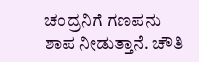ಚಂದ್ರನಿಗೆ ಗಣಪನು ಶಾಪ ನೀಡುತ್ತಾನೆ. ಚೌತಿ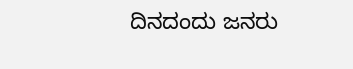ದಿನದಂದು ಜನರು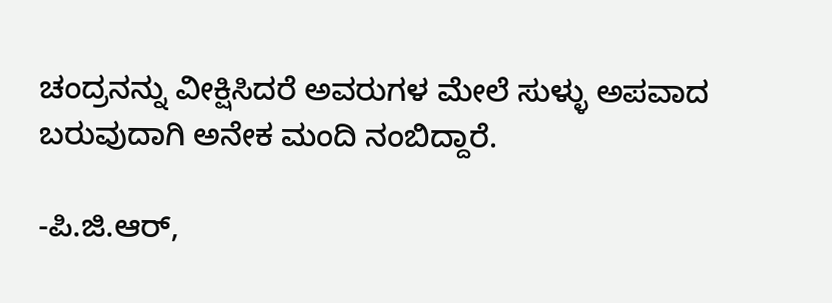ಚಂದ್ರನನ್ನು ವೀಕ್ಷಿಸಿದರೆ ಅವರುಗಳ ಮೇಲೆ ಸುಳ್ಳು ಅಪವಾದ ಬರುವುದಾಗಿ ಅನೇಕ ಮಂದಿ ನಂಬಿದ್ದಾರೆ.

-ಪಿ.ಜಿ.ಆರ್,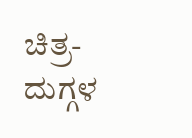ಚಿತ್ರ-ದುಗ್ಗಳ